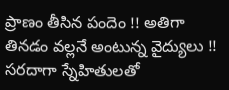ప్రాణం తీసిన పందెం !! అతిగా తినడం వల్లనే అంటున్న వైద్యులు !!
సరదాగా స్నేహితులతో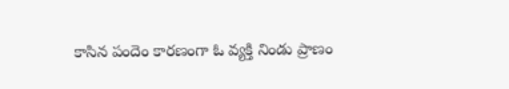కాసిన పందెం కారణంగా ఓ వ్యక్తి నిండు ప్రాణం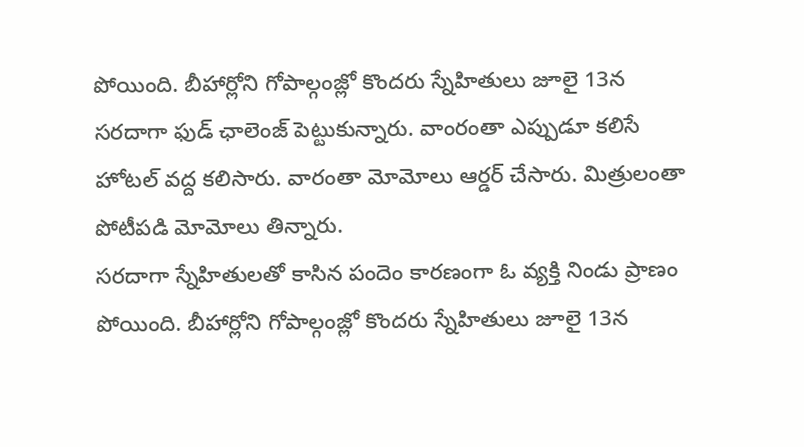పోయింది. బీహార్లోని గోపాల్గంజ్లో కొందరు స్నేహితులు జూలై 13న సరదాగా ఫుడ్ ఛాలెంజ్ పెట్టుకున్నారు. వాంరంతా ఎప్పుడూ కలిసే హోటల్ వద్ద కలిసారు. వారంతా మోమోలు ఆర్డర్ చేసారు. మిత్రులంతా పోటీపడి మోమోలు తిన్నారు.
సరదాగా స్నేహితులతో కాసిన పందెం కారణంగా ఓ వ్యక్తి నిండు ప్రాణం పోయింది. బీహార్లోని గోపాల్గంజ్లో కొందరు స్నేహితులు జూలై 13న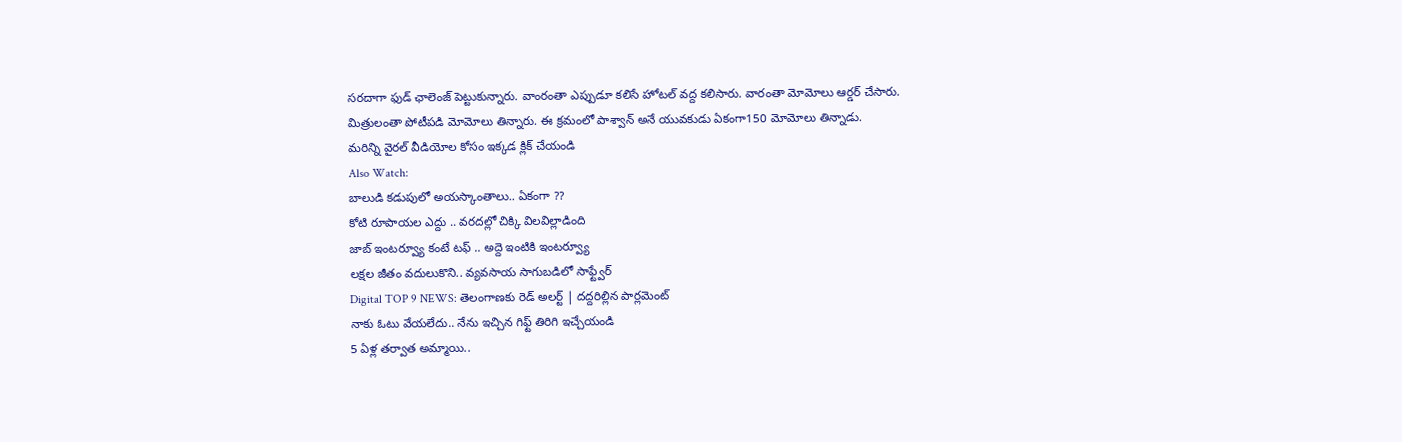సరదాగా ఫుడ్ ఛాలెంజ్ పెట్టుకున్నారు. వాంరంతా ఎప్పుడూ కలిసే హోటల్ వద్ద కలిసారు. వారంతా మోమోలు ఆర్డర్ చేసారు. మిత్రులంతా పోటీపడి మోమోలు తిన్నారు. ఈ క్రమంలో పాశ్వాన్ అనే యువకుడు ఏకంగా150 మోమోలు తిన్నాడు.
మరిన్ని వైరల్ వీడియోల కోసం ఇక్కడ క్లిక్ చేయండి
Also Watch:
బాలుడి కడుపులో అయస్కాంతాలు.. ఏకంగా ??
కోటి రూపాయల ఎద్దు .. వరదల్లో చిక్కి విలవిల్లాడింది
జాబ్ ఇంటర్వ్యూ కంటే టఫ్ .. అద్దె ఇంటికి ఇంటర్వ్యూ
లక్షల జీతం వదులుకొని.. వ్యవసాయ సాగుబడిలో సాఫ్ట్వేర్
Digital TOP 9 NEWS: తెలంగాణకు రెడ్ అలర్ట్ | దద్దరిల్లిన పార్లమెంట్
నాకు ఓటు వేయలేదు.. నేను ఇచ్చిన గిఫ్ట్ తిరిగి ఇచ్చేయండి
5 ఏళ్ల తర్వాత అమ్మాయి..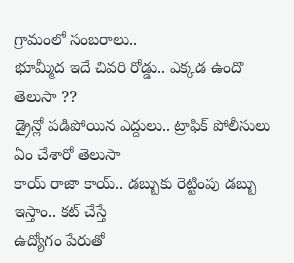గ్రామంలో సంబరాలు..
భూమ్మీద ఇదే చివరి రోడ్డు.. ఎక్కడ ఉందొ తెలుసా ??
డ్రైన్లో పడిపోయిన ఎద్దులు.. ట్రాఫిక్ పోలీసులు ఏం చేశారో తెలుసా
కాయ్ రాజా కాయ్.. డబ్బుకు రెట్టింపు డబ్బు ఇస్తాం.. కట్ చేస్తే
ఉద్యోగం పేరుతో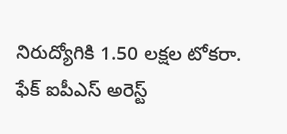నిరుద్యోగికి 1.50 లక్షల టోకరా. ఫేక్ ఐపీఎస్ అరెస్ట్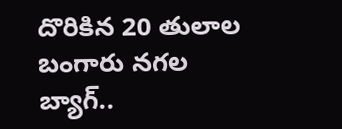దొరికిన 20 తులాల బంగారు నగల బ్యాగ్..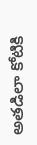అతడిలా కోటికి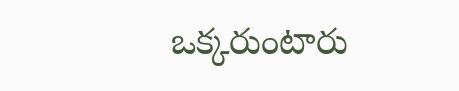ఒక్కరుంటారు